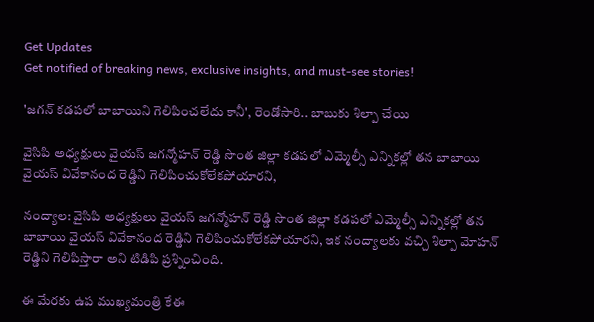Get Updates
Get notified of breaking news, exclusive insights, and must-see stories!

'జగన్ కడపలో బాబాయిని గెలిపించలేదు కానీ', రెండోసారి.. బాబుకు శిల్పా చేయి

వైసిపి అధ్యక్షులు వైయస్ జగన్మోహన్ రెడ్డి సొంత జిల్లా కడపలో ఎమ్మెల్సీ ఎన్నికల్లో తన బాబాయి వైయస్ వివేకానంద రెడ్డిని గెలిపించుకోలేకపోయారని,

నంద్యాల: వైసిపి అధ్యక్షులు వైయస్ జగన్మోహన్ రెడ్డి సొంత జిల్లా కడపలో ఎమ్మెల్సీ ఎన్నికల్లో తన బాబాయి వైయస్ వివేకానంద రెడ్డిని గెలిపించుకోలేకపోయారని, ఇక నంద్యాలకు వచ్చి శిల్పా మోహన్ రెడ్డిని గెలిపిస్తారా అని టిడిపి ప్రశ్నించింది.

ఈ మేరకు ఉప ముఖ్యమంత్రి కేఈ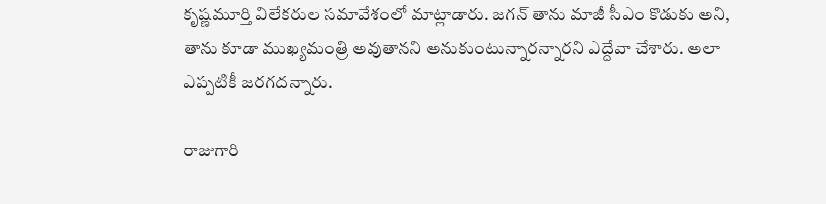కృష్ణమూర్తి విలేకరుల సమావేశంలో మాట్లాడారు. జగన్‌ తాను మాజీ సీఎం కొడుకు అని, తాను కూడా ముఖ్యమంత్రి అవుతానని అనుకుంటున్నారన్నారని ఎద్దేవా చేశారు. అలా ఎప్పటికీ జరగదన్నారు.

రాజుగారి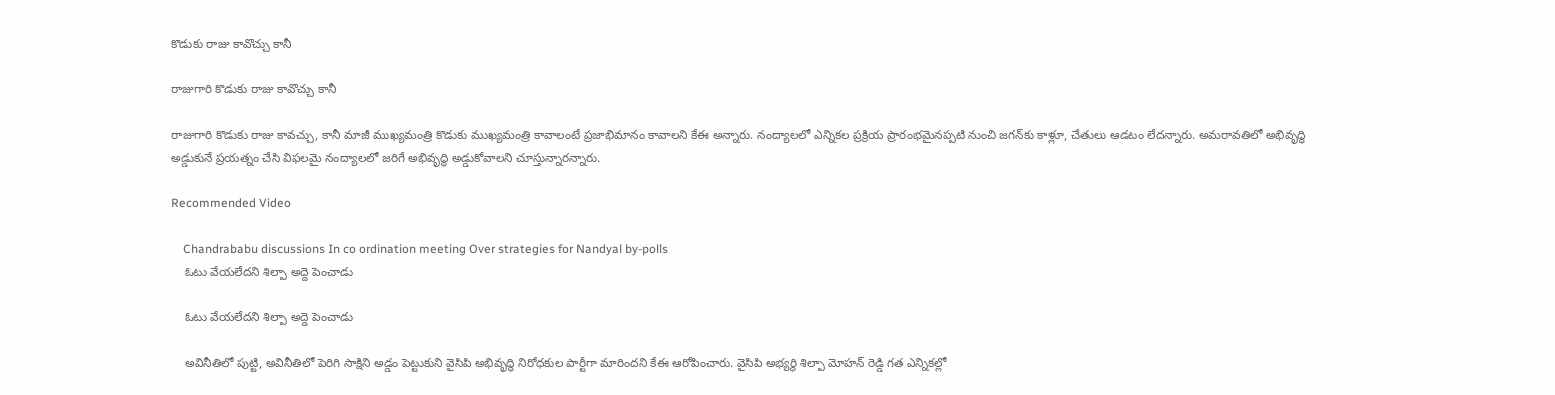కొడుకు రాజు కావొచ్చు కానీ

రాజుగారి కొడుకు రాజు కావొచ్చు కానీ

రాజుగారి కొడుకు రాజు కావచ్చు, కానీ మాజీ ముఖ్యమంత్రి కొడుకు ముఖ్యమంత్రి కావాలంటే ప్రజాభిమానం కావాలని కేఈ అన్నారు. నంద్యాలలో ఎన్నికల ప్రక్రియ ప్రారంభమైనప్పటి నుంచి జగన్‌కు కాళ్లూ, చేతులు ఆడటం లేదన్నారు. అమరావతిలో అభివృద్ధి అడ్డుకునే ప్రయత్నం చేసి విఫలమై నంద్యాలలో జరిగే అభివృద్ధి అడ్డుకోవాలని చూస్తున్నారన్నారు.

Recommended Video

    Chandrababu discussions In co ordination meeting Over strategies for Nandyal by-polls
    ఓటు వేయలేదని శిల్పా అద్దె పెంచాడు

    ఓటు వేయలేదని శిల్పా అద్దె పెంచాడు

    అవినీతిలో పుట్టి, అవినీతిలో పెరిగి సాక్షిని అడ్డం పెట్టుకుని వైసిపి అభివృద్ధి నిరోధకుల పార్టీగా మారిందని కేఈ ఆరోపించారు. వైసిపి అభ్యర్థి శిల్పా మోహన్ రెడ్డి గత ఎన్నికల్లో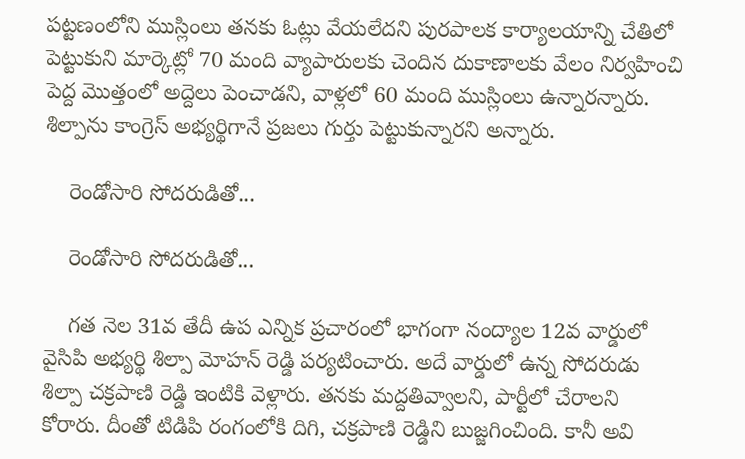పట్టణంలోని ముస్లింలు తనకు ఓట్లు వేయలేదని పురపాలక కార్యాలయాన్ని చేతిలో పెట్టుకుని మార్కెట్లో 70 మంది వ్యాపారులకు చెందిన దుకాణాలకు వేలం నిర్వహించి పెద్ద మొత్తంలో అద్దెలు పెంచాడని, వాళ్లలో 60 మంది ముస్లింలు ఉన్నారన్నారు. శిల్పాను కాంగ్రెస్‌ అభ్యర్థిగానే ప్రజలు గుర్తు పెట్టుకున్నారని అన్నారు.

    రెండోసారి సోదరుడితో...

    రెండోసారి సోదరుడితో...

    గత నెల 31వ తేదీ ఉప ఎన్నిక ప్రచారంలో భాగంగా నంద్యాల 12వ వార్డులో వైసిపి అభ్యర్థి శిల్పా మోహన్ రెడ్డి పర్యటించారు. అదే వార్డులో ఉన్న సోదరుడు శిల్పా చక్రపాణి రెడ్డి ఇంటికి వెళ్లారు. తనకు మద్దతివ్వాలని, పార్టీలో చేరాలని కోరారు. దీంతో టిడిపి రంగంలోకి దిగి, చక్రపాణి రెడ్డిని బుజ్జగించింది. కానీ అవి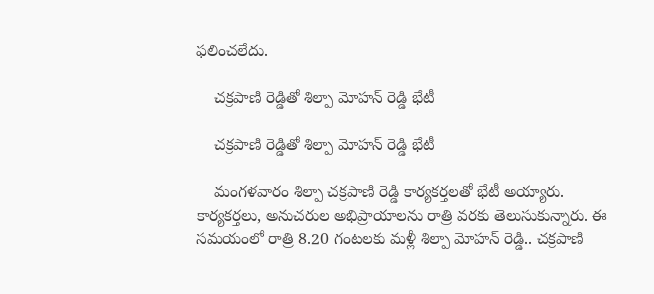ఫలించలేదు.

    చక్రపాణి రెడ్డితో శిల్పా మోహన్ రెడ్డి భేటీ

    చక్రపాణి రెడ్డితో శిల్పా మోహన్ రెడ్డి భేటీ

    మంగళవారం శిల్పా చక్రపాణి రెడ్డి కార్యకర్తలతో భేటీ అయ్యారు. కార్యకర్తలు, అనుచరుల అభిప్రాయాలను రాత్రి వరకు తెలుసుకున్నారు. ఈ సమయంలో రాత్రి 8.20 గంటలకు మళ్లీ శిల్పా మోహన్ రెడ్డి.. చక్రపాణి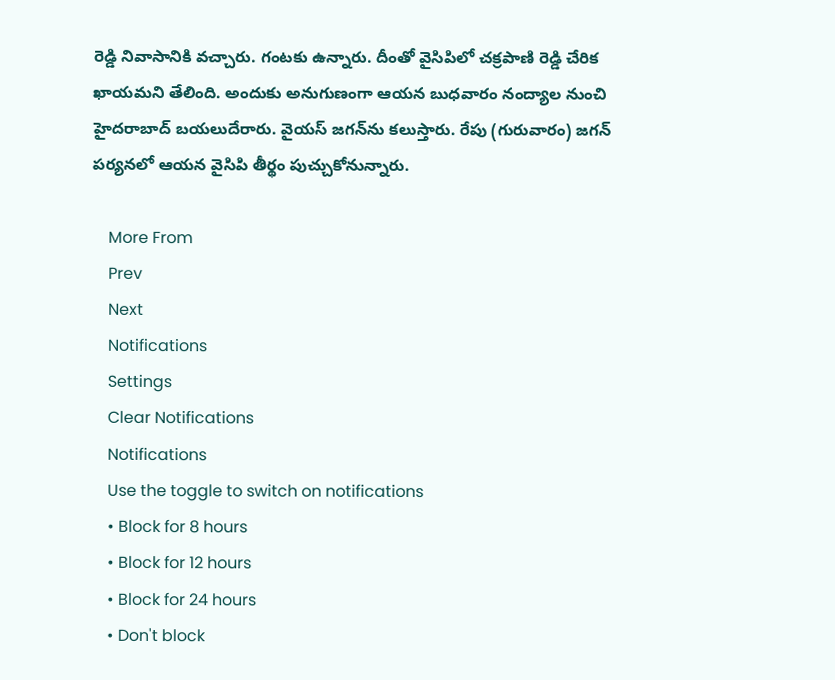రెడ్డి నివాసానికి వచ్చారు. గంటకు ఉన్నారు. దీంతో వైసిపిలో చక్రపాణి రెడ్డి చేరిక ఖాయమని తేలింది. అందుకు అనుగుణంగా ఆయన బుధవారం నంద్యాల నుంచి హైదరాబాద్ బయలుదేరారు. వైయస్ జగన్‌ను కలుస్తారు. రేపు (గురువారం) జగన్ పర్యనలో ఆయన వైసిపి తీర్థం పుచ్చుకోనున్నారు.

    More From
    Prev
    Next
    Notifications
    Settings
    Clear Notifications
    Notifications
    Use the toggle to switch on notifications
    • Block for 8 hours
    • Block for 12 hours
    • Block for 24 hours
    • Don't block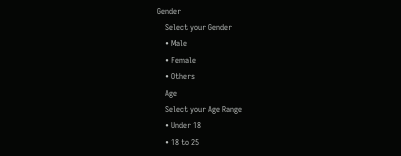Gender
    Select your Gender
    • Male
    • Female
    • Others
    Age
    Select your Age Range
    • Under 18
    • 18 to 25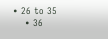• 26 to 35
    • 36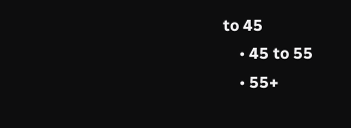to 45
    • 45 to 55
    • 55+